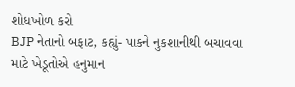શોધખોળ કરો
BJP નેતાનો બફાટ, કહ્યું- પાકને નુકશાનીથી બચાવવા માટે ખેડૂતોએ હનુમાન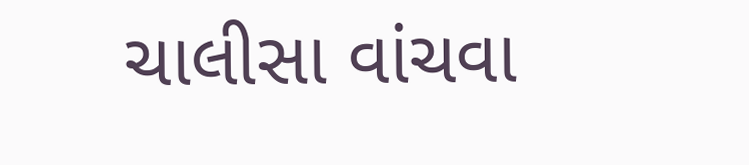ચાલીસા વાંચવા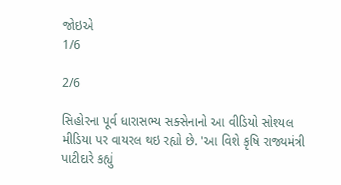જોઇએ
1/6

2/6

સિહોરના પૂર્વ ધારાસભ્ય સક્સેનાનો આ વીડિયો સોશ્યલ મીડિયા પર વાયરલ થઇ રહ્યો છે. 'આ વિશે કૃષિ રાજ્યમંત્રી પાટીદારે કહ્યું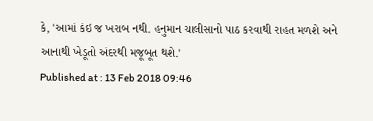કે, 'આમાં કંઇ જ ખરાબ નથી. હનુમાન ચાલીસાનો પાઠ કરવાથી રાહત મળશે અને આનાથી ખેડૂતો અંદરથી મજૂબૂત થશે.'
Published at : 13 Feb 2018 09:46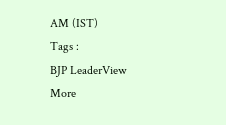AM (IST)
Tags :
BJP LeaderView More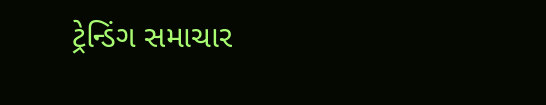ટ્રેન્ડિંગ સમાચાર